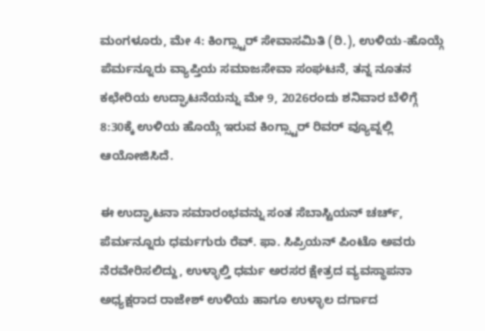ಮಂಗಳೂರು, ಮೇ 4: ಕಿಂಗ್ಸ್ಟಾರ್ ಸೇವಾಸಮಿತಿ (ರಿ.), ಉಳಿಯ-ಹೊಯ್ಗೆ ಪೆರ್ಮನ್ನೂರು ವ್ಯಾಪ್ತಿಯ ಸಮಾಜಸೇವಾ ಸಂಘಟನೆ, ತನ್ನ ನೂತನ ಕಛೇರಿಯ ಉದ್ಘಾಟನೆಯನ್ನು ಮೇ 9, 2026ರಂದು ಶನಿವಾರ ಬೆಳಿಗ್ಗೆ 8:30ಕ್ಕೆ ಉಳಿಯ ಹೊಯ್ಗೆ ಇರುವ ಕಿಂಗ್ಸ್ಟಾರ್ ರಿವರ್ ವ್ಯೂವ್ನಲ್ಲಿ ಆಯೋಜಿಸಿದೆ.

ಈ ಉದ್ಘಾಟನಾ ಸಮಾರಂಭವನ್ನು ಸಂತ ಸೆಬಾಸ್ಟಿಯನ್ ಚರ್ಚ್, ಪೆರ್ಮನ್ನೂರು ಧರ್ಮಗುರು ರೆವ್. ಫಾ. ಸಿಪ್ರಿಯನ್ ಪಿಂಟೊ ಅವರು ನೆರವೇರಿಸಲಿದ್ದು, ಉಳ್ಳಾಲ್ತಿ ಧರ್ಮ ಅರಸರ ಕ್ಷೇತ್ರದ ವ್ಯವಸ್ಥಾಪನಾ ಅಧ್ಯಕ್ಷರಾದ ರಾಜೇಶ್ ಉಳಿಯ ಹಾಗೂ ಉಳ್ಳಾಲ ದರ್ಗಾದ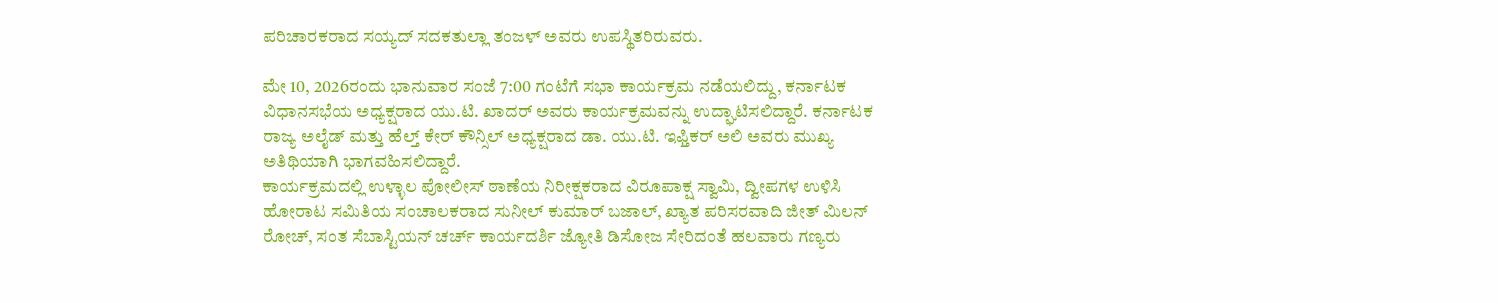ಪರಿಚಾರಕರಾದ ಸಯ್ಯದ್ ಸದಕತುಲ್ಲಾ ತಂಜಳ್ ಅವರು ಉಪಸ್ಥಿತರಿರುವರು.

ಮೇ 10, 2026ರಂದು ಭಾನುವಾರ ಸಂಜೆ 7:00 ಗಂಟೆಗೆ ಸಭಾ ಕಾರ್ಯಕ್ರಮ ನಡೆಯಲಿದ್ದು, ಕರ್ನಾಟಕ ವಿಧಾನಸಭೆಯ ಅಧ್ಯಕ್ಷರಾದ ಯು.ಟಿ. ಖಾದರ್ ಅವರು ಕಾರ್ಯಕ್ರಮವನ್ನು ಉದ್ಘಾಟಿಸಲಿದ್ದಾರೆ. ಕರ್ನಾಟಕ ರಾಜ್ಯ ಅಲೈಡ್ ಮತ್ತು ಹೆಲ್ತ್ ಕೇರ್ ಕೌನ್ಸಿಲ್ ಅಧ್ಯಕ್ಷರಾದ ಡಾ. ಯು.ಟಿ. ಇಫ್ತಿಕರ್ ಅಲಿ ಅವರು ಮುಖ್ಯ ಅತಿಥಿಯಾಗಿ ಭಾಗವಹಿಸಲಿದ್ದಾರೆ.
ಕಾರ್ಯಕ್ರಮದಲ್ಲಿ ಉಳ್ಳಾಲ ಪೋಲೀಸ್ ಠಾಣೆಯ ನಿರೀಕ್ಷಕರಾದ ವಿರೂಪಾಕ್ಷ ಸ್ವಾಮಿ, ದ್ವೀಪಗಳ ಉಳಿಸಿ ಹೋರಾಟ ಸಮಿತಿಯ ಸಂಚಾಲಕರಾದ ಸುನೀಲ್ ಕುಮಾರ್ ಬಜಾಲ್, ಖ್ಯಾತ ಪರಿಸರವಾದಿ ಜೀತ್ ಮಿಲನ್ ರೋಚ್, ಸಂತ ಸೆಬಾಸ್ಟಿಯನ್ ಚರ್ಚ್ ಕಾರ್ಯದರ್ಶಿ ಜ್ಯೋತಿ ಡಿಸೋಜ ಸೇರಿದಂತೆ ಹಲವಾರು ಗಣ್ಯರು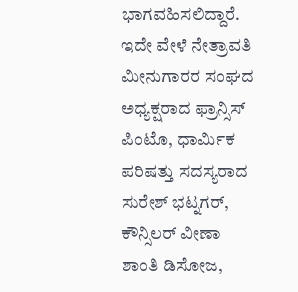ಭಾಗವಹಿಸಲಿದ್ದಾರೆ.
ಇದೇ ವೇಳೆ ನೇತ್ರಾವತಿ ಮೀನುಗಾರರ ಸಂಘದ ಅಧ್ಯಕ್ಷರಾದ ಫ್ರಾನ್ಸಿಸ್ ಪಿಂಟೊ, ಧಾರ್ಮಿಕ ಪರಿಷತ್ತು ಸದಸ್ಯರಾದ ಸುರೇಶ್ ಭಟ್ನಗರ್, ಕೌನ್ಸಿಲರ್ ವೀಣಾ ಶಾಂತಿ ಡಿಸೋಜ,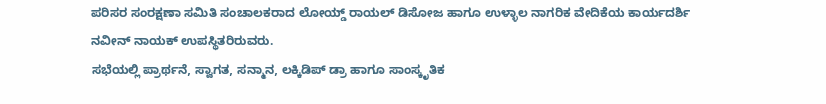ಪರಿಸರ ಸಂರಕ್ಷಣಾ ಸಮಿತಿ ಸಂಚಾಲಕರಾದ ಲೋಯ್ಡ್ ರಾಯಲ್ ಡಿಸೋಜ ಹಾಗೂ ಉಳ್ಳಾಲ ನಾಗರಿಕ ವೇದಿಕೆಯ ಕಾರ್ಯದರ್ಶಿ ನವೀನ್ ನಾಯಕ್ ಉಪಸ್ಥಿತರಿರುವರು.
ಸಭೆಯಲ್ಲಿ ಪ್ರಾರ್ಥನೆ, ಸ್ವಾಗತ, ಸನ್ಮಾನ, ಲಕ್ಕಿಡಿಪ್ ಡ್ರಾ ಹಾಗೂ ಸಾಂಸ್ಕೃತಿಕ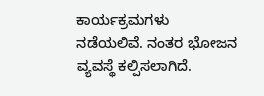ಕಾರ್ಯಕ್ರಮಗಳು ನಡೆಯಲಿವೆ. ನಂತರ ಭೋಜನ ವ್ಯವಸ್ಥೆ ಕಲ್ಪಿಸಲಾಗಿದೆ.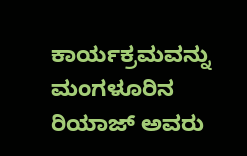ಕಾರ್ಯಕ್ರಮವನ್ನು ಮಂಗಳೂರಿನ ರಿಯಾಜ್ ಅವರು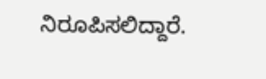ನಿರೂಪಿಸಲಿದ್ದಾರೆ.